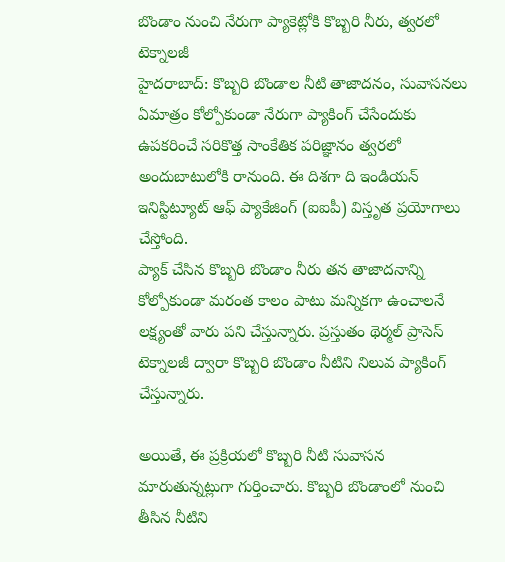బొండాం నుంచి నేరుగా ప్యాకెట్లోకి కొబ్బరి నీరు, త్వరలో టెక్నాలజీ
హైదరాబాద్: కొబ్బరి బొండాల నీటి తాజాదనం, సువాసనలు ఏమాత్రం కోల్పోకుండా నేరుగా ప్యాకింగ్ చేసేందుకు ఉపకరించే సరికొత్త సాంకేతిక పరిజ్ఞానం త్వరలో అందుబాటులోకి రానుంది. ఈ దిశగా ది ఇండియన్ ఇనిస్టిట్యూట్ ఆఫ్ ప్యాకేజింగ్ (ఐఐపీ) విస్తృత ప్రయోగాలు చేస్తోంది.
ప్యాక్ చేసిన కొబ్బరి బొండాం నీరు తన తాజాదనాన్ని కోల్పోకుండా మరంత కాలం పాటు మన్నికగా ఉంచాలనే లక్ష్యంతో వారు పని చేస్తున్నారు. ప్రస్తుతం థెర్మల్ ప్రాసెస్ టెక్నాలజీ ద్వారా కొబ్బరి బొండాం నీటిని నిలువ ప్యాకింగ్ చేస్తున్నారు.

అయితే, ఈ ప్రక్రియలో కొబ్బరి నీటి సువాసన మారుతున్నట్లుగా గుర్తించారు. కొబ్బరి బొండాంలో నుంచి తీసిన నీటిని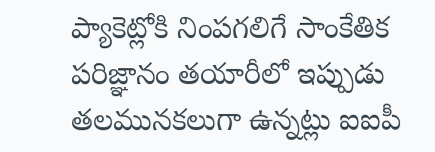ప్యాకెట్లోకి నింపగలిగే సాంకేతిక పరిజ్ఞానం తయారీలో ఇప్పుడు తలమునకలుగా ఉన్నట్లు ఐఐపీ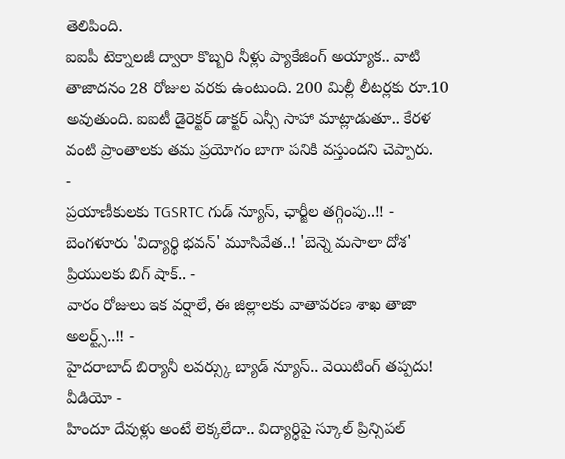తెలిపింది.
ఐఐపీ టెక్నాలజీ ద్వారా కొబ్బరి నీళ్లు ప్యాకేజింగ్ అయ్యాక.. వాటి తాజాదనం 28 రోజుల వరకు ఉంటుంది. 200 మిల్లీ లీటర్లకు రూ.10 అవుతుంది. ఐఐటీ డైరెక్టర్ డాక్టర్ ఎన్సీ సాహా మాట్లాడుతూ.. కేరళ వంటి ప్రాంతాలకు తమ ప్రయోగం బాగా పనికి వస్తుందని చెప్పారు.
-
ప్రయాణీకులకు TGSRTC గుడ్ న్యూస్, ఛార్జీల తగ్గింపు..!! -
బెంగళూరు 'విద్యార్థి భవన్' మూసివేత..! 'బెన్నె మసాలా దోశ' ప్రియులకు బిగ్ షాక్.. -
వారం రోజులు ఇక వర్షాలే, ఈ జిల్లాలకు వాతావరణ శాఖ తాజా అలర్ట్స్..!! -
హైదరాబాద్ బిర్యానీ లవర్స్కు బ్యాడ్ న్యూస్.. వెయిటింగ్ తప్పదు! వీడియో -
హిందూ దేవుళ్లు అంటే లెక్కలేదా.. విద్యార్ధిపై స్కూల్ ప్రిన్సిపల్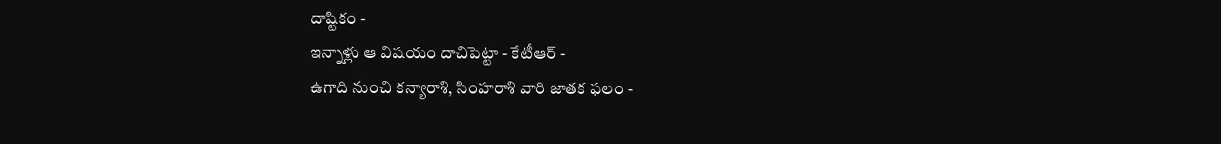దాష్టికం -
ఇన్నాళ్లు ఆ విషయం దాచిపెట్టా - కేటీఆర్ -
ఉగాది నుంచి కన్యారాశి, సింహరాశి వారి జాతక ఫలం -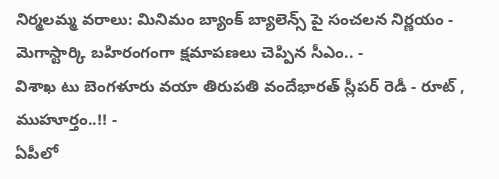నిర్మలమ్మ వరాలు: మినిమం బ్యాంక్ బ్యాలెన్స్ పై సంచలన నిర్ణయం -
మెగాస్టార్కి బహిరంగంగా క్షమాపణలు చెప్పిన సీఎం.. -
విశాఖ టు బెంగళూరు వయా తిరుపతి వందేభారత్ స్లీపర్ రెడీ - రూట్ , ముహూర్తం..!! -
ఏపీలో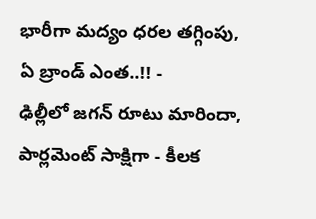భారీగా మద్యం ధరల తగ్గింపు, ఏ బ్రాండ్ ఎంత..!! -
ఢిల్లీలో జగన్ రూటు మారిందా, పార్లమెంట్ సాక్షిగా - కీలక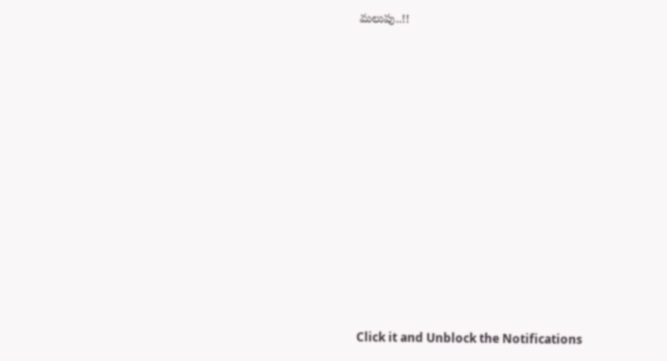మలుపు..!!












Click it and Unblock the Notifications